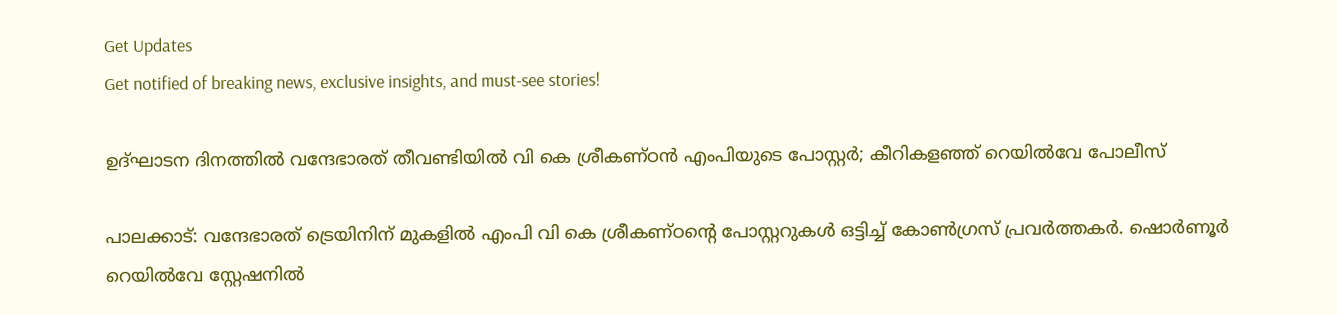Get Updates
Get notified of breaking news, exclusive insights, and must-see stories!

ഉദ്ഘാടന ദിനത്തിൽ വന്ദേഭാരത് തീവണ്ടിയിൽ വി കെ ശ്രീകണ്ഠൻ എംപിയുടെ പോസ്റ്റര്‍; കീറികളഞ്ഞ് റെയിൽവേ പോലീസ്

പാലക്കാട്: വന്ദേഭാരത് ട്രെയിനിന് മുകളിൽ എംപി വി കെ ശ്രീകണ്ഠന്റെ പോസ്റ്ററുകൾ ഒട്ടിച്ച് കോൺഗ്രസ് പ്രവർത്തകർ. ഷൊർണൂർ റെയിൽവേ സ്റ്റേഷനിൽ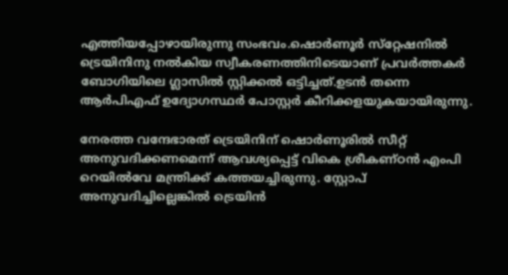എത്തിയപ്പോഴായിരുന്നു സംഭവം.ഷൊർണൂർ സ്‌റ്റേഷനിൽ ട്രെയിനിനു നൽകിയ സ്വീകരണത്തിനിടെയാണ് പ്രവർത്തകർ ബോഗിയിലെ ഗ്ലാസിൽ സ്റ്റിക്കൽ ഒട്ടിച്ചത്.ഉടൻ തന്നെ ആർപിഎഫ് ഉദ്യോഗസ്ഥർ പോസ്റ്റർ കീറിക്കളയുകയായിരുന്നു.

നേരത്ത വന്ദേഭാരത് ട്രെയിനിന് ഷൊർണൂരിൽ സീറ്റ് അനുവദിക്കണമെന്ന് ആവശ്യപ്പെട്ട് വികെ ശ്രീകണ്ഠൻ എംപി റെയിൽവേ മന്ത്രിക്ക് കത്തയച്ചിരുന്നു. സ്റ്റോപ് അനുവദിച്ചില്ലെങ്കിൽ ട്രെയിൻ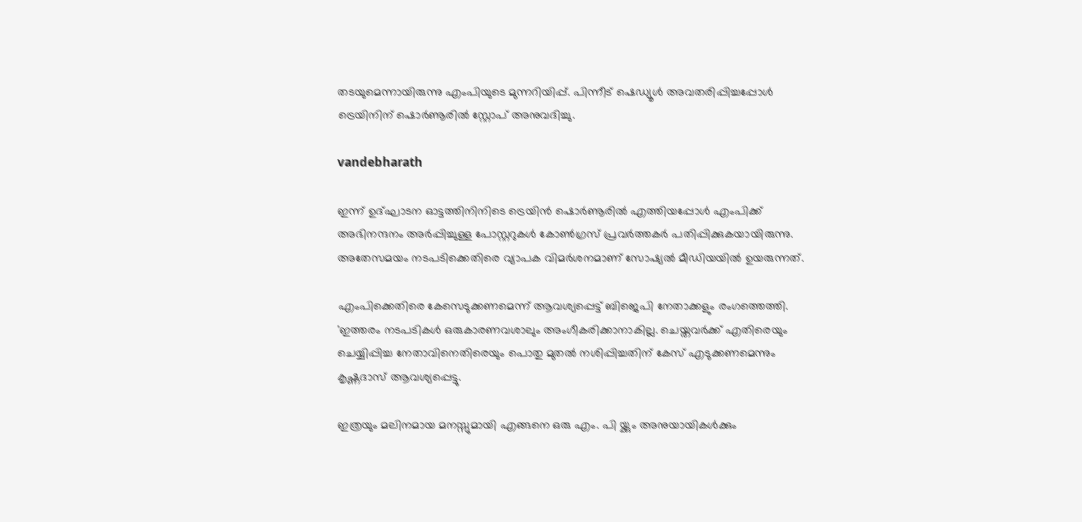തടയുമെന്നായിരുന്നു എംപിയുടെ മുന്നറിയിപ്പ്. പിന്നീട് ഷെഡ്യൂൾ അവതരിപ്പിച്ചപ്പോൾ ട്രെയിനിന് ഷൊർണൂരിൽ സ്റ്റോപ് അനുവദിച്ചു.

vandebharath

ഇന്ന് ഉദ്ഘാടന ഓട്ടത്തിനിനിടെ ട്രെയിൻ ഷൊർണൂരിൽ എത്തിയപ്പോൾ എംപിക്ക് അഭിനന്ദനം അർപ്പിച്ചുള്ള പോസ്റ്ററുകൾ കോൺഗ്രസ് പ്രവർത്തകർ പതിപ്പിക്കുകയായിരുന്നു. അതേസമയം നടപടിക്കെതിരെ വ്യാപക വിമർശനമാണ് സോഷ്യൽ മീഡിയയിൽ ഉയരുന്നത്.

എംപിക്കെതിരെ കേസെടുക്കണമെന്ന് ആവശ്യപ്പെട്ട് ബിജെപി നേതാക്കളും രംഗത്തെത്തി. 'ഇത്തരം നടപടികൾ ഒരുകാരണവശാലും അംഗീകരിക്കാനാകില്ല. ചെയ്തവർക്ക് എതിരെയും ചെയ്യിപ്പിച്ച നേതാവിനെതിരെയും പൊതു മുതൽ നശിപ്പിച്ചതിന് കേസ് എടുക്കണമെന്നും കൃഷ്ണദാസ് ആവശ്യപ്പെട്ടു.

ഇത്രയും മലിനമായ മനസ്സുമായി എങ്ങനെ ഒരു എം. പി യ്ക്കും അനുയായികൾക്കും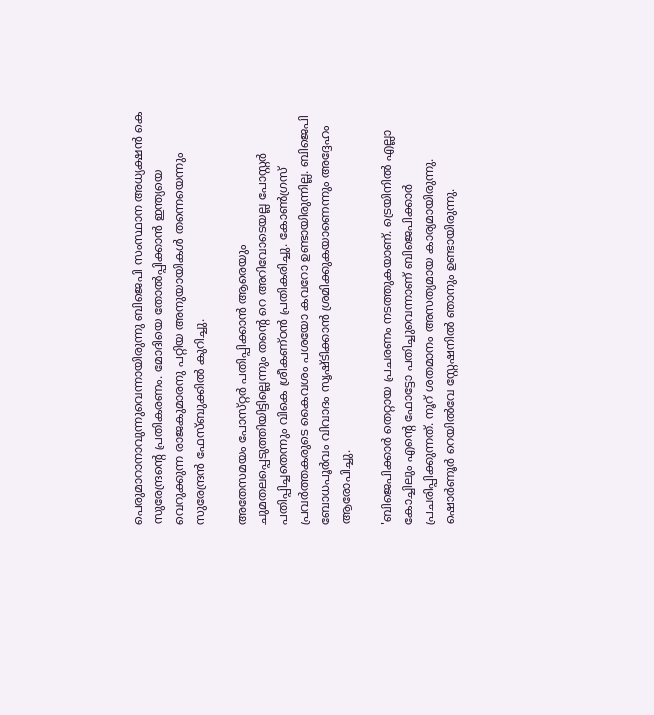പെരുമാറാനാവുന്നുവെന്നായിരുന്നു ബിജെപി സംസ്ഥാന അധ്യക്ഷൻ കെ സുരേന്ദ്രന്റെ പ്രതികരണം. മോദിയെ തോൽപ്പിക്കാൻ ഇന്ത്യയെ വെറുക്കുന്ന രാജകുമാരനു പറ്റിയ അനുയായികൾ തന്നെയെന്നും സുരേന്ദ്രൻ ഫേസ്ബുക്കിൽ കുറിച്ചു.

അതേസമയം പോസ്‌റ്റർ പതിപ്പിക്കാൻ ആരെയും ചുമതലപ്പെടുത്തിയിട്ടില്ലെന്നും തന്റെ റെ അറിവോടെയല്ല പോസ്റ്റർ പതിപ്പിച്ചതെന്നും വികെ ശ്രീകണ്ഠൻ പ്രതികരിച്ചു. കോൺഗ്രസ് പ്രവർത്തകരുടെ കൈവശം പശയോ കവറോ ഉണ്ടായിരുന്നില്ല. ബിജെപി ബോധപൂർവം വിവാദം സൃഷ്ടിക്കാൻ ശ്രമിക്കുകയാണെന്നും അദ്ദേഹം ആരോപിച്ചു.

'ബിജെപിക്കാർ തെറ്റായ പ്രചരണം നടത്തുകയാണ്. ട്രെയിനിൽ എല്ലാ കോച്ചിലും എന്റെ ഫോട്ടോ പതിച്ചുവെന്നാണ് ബിജെപിക്കാർ പ്രചരിപ്പിക്കുന്നത്. നൂറ് ശതമാനം അസത്യമായ കാര്യമായിരുന്നു. ഷൊര്‍ണൂര്‍ റെയില്‍വേ സ്റ്റേഷനില്‍ ഞാനും ഉണ്ടായിരുന്നു.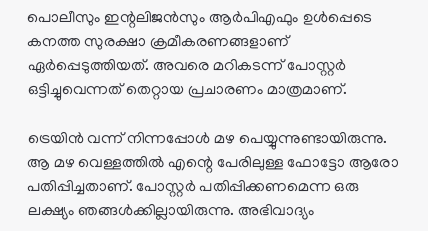പൊലീസും ഇന്റലിജന്‍സും ആര്‍പിഎഫും ഉള്‍പ്പെടെ കനത്ത സുരക്ഷാ ക്രമീകരണങ്ങളാണ് ഏര്‍പ്പെടുത്തിയത്. അവരെ മറികടന്ന് പോസ്റ്റര്‍ ഒട്ടിച്ചുവെന്നത് തെറ്റായ പ്രചാരണം മാത്രമാണ്.

ട്രെയിൻ വന്ന് നിന്നപ്പോൾ മഴ പെയ്യുന്നുണ്ടായിരുന്നു. ആ മഴ വെള്ളത്തിൽ എന്റെ പേരിലുള്ള ഫോട്ടോ ആരോ പതിപ്പിച്ചതാണ്. പോസ്റ്റർ പതിപ്പിക്കണമെന്ന ഒരു ലക്ഷ്യം ഞങ്ങൾക്കില്ലായിരുന്നു. അഭിവാദ്യം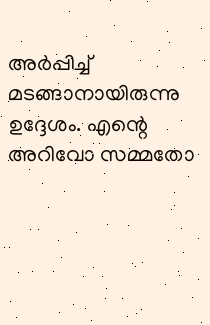അർപ്പിച്ച് മടങ്ങാനായിരുന്നു ഉദ്ദേശം. എന്റെ അറിവോ സമ്മതോ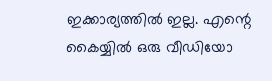ഇക്കാര്യത്തിൽ ഇല്ല. എന്റെ കൈയ്യിൽ ഒരു വീഡിയോ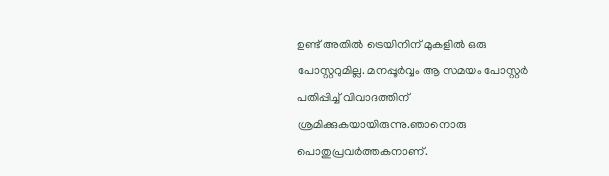ഉണ്ട് അതിൽ ട്രെയിനിന് മുകളിൽ ഒരു പോസ്റ്ററുമില്ല. മനപ്പൂർവ്വം ആ സമയം പോസ്റ്റർ പതിപ്പിച്ച് വിവാദത്തിന് ശ്രമിക്കുകയായിരുന്നു.ഞാനൊരു പൊതുപ്രവർത്തകനാണ്.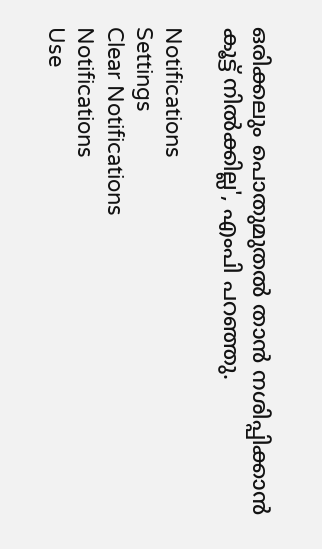ഒരിക്കലും പൊതുമുതൽ താൻ നശിപ്പിക്കാൻ കൂട്ട് നിൽക്കില്ല', എംപി പറഞ്ഞു.

Notifications
Settings
Clear Notifications
Notifications
Use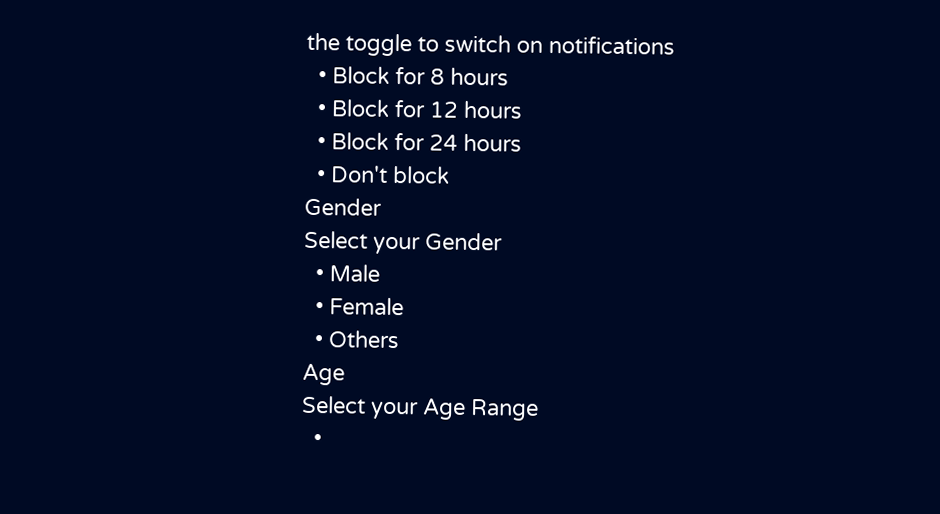the toggle to switch on notifications
  • Block for 8 hours
  • Block for 12 hours
  • Block for 24 hours
  • Don't block
Gender
Select your Gender
  • Male
  • Female
  • Others
Age
Select your Age Range
  •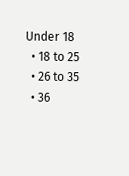Under 18
  • 18 to 25
  • 26 to 35
  • 36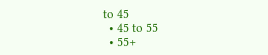to 45
  • 45 to 55
  • 55+